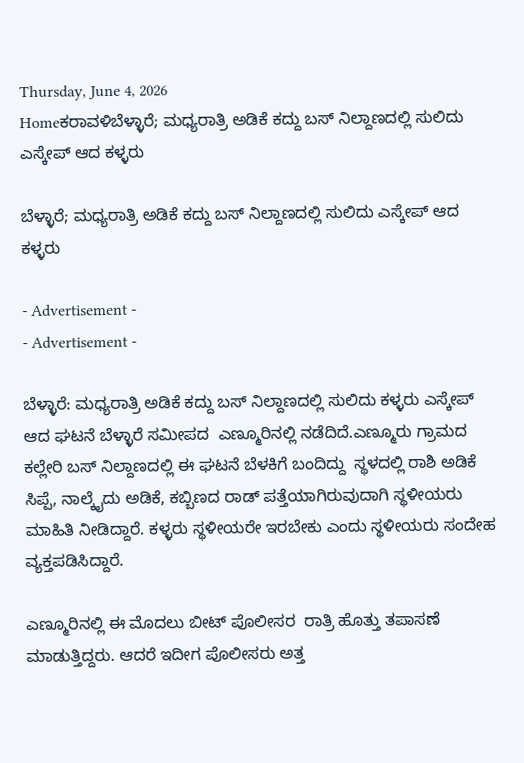Thursday, June 4, 2026
Homeಕರಾವಳಿಬೆಳ್ಳಾರೆ; ಮಧ್ಯರಾತ್ರಿ ಅಡಿಕೆ ಕದ್ದು ಬಸ್ ನಿಲ್ದಾಣದಲ್ಲಿ ಸುಲಿದು ಎಸ್ಕೇಪ್ ಆದ ಕಳ್ಳರು

ಬೆಳ್ಳಾರೆ; ಮಧ್ಯರಾತ್ರಿ ಅಡಿಕೆ ಕದ್ದು ಬಸ್ ನಿಲ್ದಾಣದಲ್ಲಿ ಸುಲಿದು ಎಸ್ಕೇಪ್ ಆದ ಕಳ್ಳರು

- Advertisement -
- Advertisement -

ಬೆಳ್ಳಾರೆ: ಮಧ್ಯರಾತ್ರಿ ಅಡಿಕೆ ಕದ್ದು ಬಸ್ ನಿಲ್ದಾಣದಲ್ಲಿ ಸುಲಿದು ಕಳ್ಳರು ಎಸ್ಕೇಪ್ ಆದ ಘಟನೆ ಬೆಳ್ಳಾರೆ ಸಮೀಪದ  ಎಣ್ಮೂರಿನಲ್ಲಿ ನಡೆದಿದೆ.ಎಣ್ಮೂರು ಗ್ರಾಮದ ಕಲ್ಲೇರಿ ಬಸ್ ನಿಲ್ದಾಣದಲ್ಲಿ ಈ ಘಟನೆ ಬೆಳಕಿಗೆ ಬಂದಿದ್ದು  ಸ್ಥಳದಲ್ಲಿ ರಾಶಿ ಅಡಿಕೆ ಸಿಪ್ಪೆ, ನಾಲ್ಕೈದು ಅಡಿಕೆ, ಕಬ್ಬಿಣದ ರಾಡ್ ಪತ್ತೆಯಾಗಿರುವುದಾಗಿ ಸ್ಥಳೀಯರು ಮಾಹಿತಿ ನೀಡಿದ್ದಾರೆ. ಕಳ್ಳರು ಸ್ಥಳೀಯರೇ ಇರಬೇಕು ಎಂದು ಸ್ಥಳೀಯರು ಸಂದೇಹ ವ್ಯಕ್ತಪಡಿಸಿದ್ದಾರೆ.

ಎಣ್ಮೂರಿನಲ್ಲಿ ಈ ಮೊದಲು ಬೀಟ್ ಪೊಲೀಸರ  ರಾತ್ರಿ ಹೊತ್ತು ತಪಾಸಣೆ ಮಾಡುತ್ತಿದ್ದರು. ಆದರೆ ಇದೀಗ ಪೊಲೀಸರು ಅತ್ತ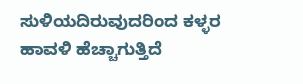ಸುಳಿಯದಿರುವುದರಿಂದ ಕಳ್ಳರ ಹಾವಳಿ ಹೆಚ್ಚಾಗುತ್ತಿದೆ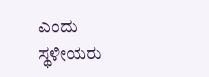ಎಂದು ಸ್ಥಳೀಯರು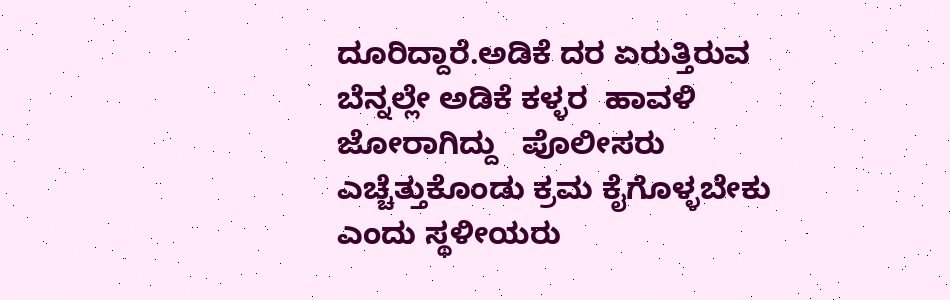ದೂರಿದ್ದಾರೆ.ಅಡಿಕೆ ದರ ಏರುತ್ತಿರುವ ಬೆನ್ನಲ್ಲೇ ಅಡಿಕೆ ಕಳ್ಳರ  ಹಾವಳಿ ಜೋರಾಗಿದ್ದು   ಪೊಲೀಸರು  ಎಚ್ಚೆತ್ತುಕೊಂಡು ಕ್ರಮ ಕೈಗೊಳ್ಳಬೇಕು ಎಂದು ಸ್ಥಳೀಯರು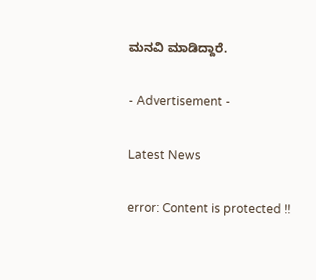ಮನವಿ ಮಾಡಿದ್ದಾರೆ.

- Advertisement -

Latest News

error: Content is protected !!